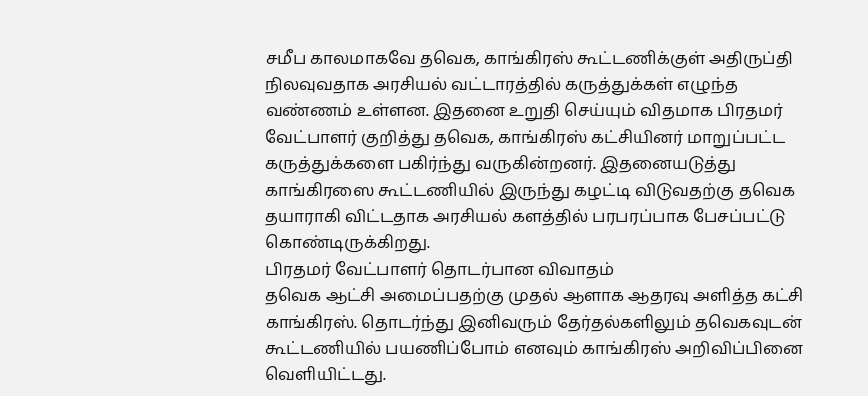சமீப காலமாகவே தவெக, காங்கிரஸ் கூட்டணிக்குள் அதிருப்தி நிலவுவதாக அரசியல் வட்டாரத்தில் கருத்துக்கள் எழுந்த வண்ணம் உள்ளன. இதனை உறுதி செய்யும் விதமாக பிரதமர் வேட்பாளர் குறித்து தவெக, காங்கிரஸ் கட்சியினர் மாறுப்பட்ட கருத்துக்களை பகிர்ந்து வருகின்றனர். இதனையடுத்து காங்கிரஸை கூட்டணியில் இருந்து கழட்டி விடுவதற்கு தவெக தயாராகி விட்டதாக அரசியல் களத்தில் பரபரப்பாக பேசப்பட்டு கொண்டிருக்கிறது.
பிரதமர் வேட்பாளர் தொடர்பான விவாதம்
தவெக ஆட்சி அமைப்பதற்கு முதல் ஆளாக ஆதரவு அளித்த கட்சி காங்கிரஸ். தொடர்ந்து இனிவரும் தேர்தல்களிலும் தவெகவுடன் கூட்டணியில் பயணிப்போம் எனவும் காங்கிரஸ் அறிவிப்பினை வெளியிட்டது.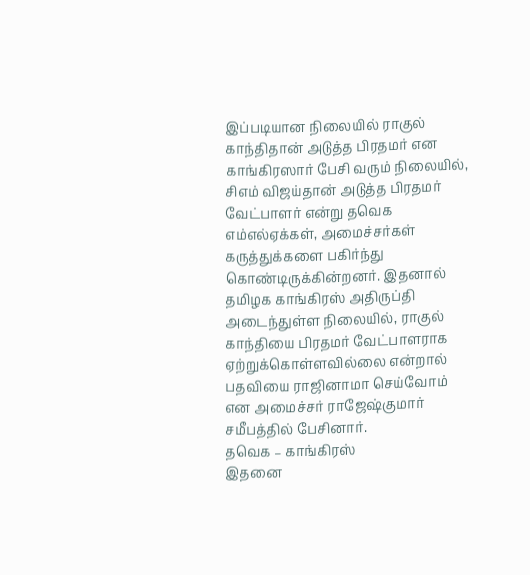இப்படியான நிலையில் ராகுல் காந்திதான் அடுத்த பிரதமர் என காங்கிரஸார் பேசி வரும் நிலையில், சிஎம் விஜய்தான் அடுத்த பிரதமர் வேட்பாளர் என்று தவெக எம்எல்ஏக்கள், அமைச்சர்கள் கருத்துக்களை பகிர்ந்து கொண்டிருக்கின்றனர். இதனால் தமிழக காங்கிரஸ் அதிருப்தி அடைந்துள்ள நிலையில், ராகுல் காந்தியை பிரதமர் வேட்பாளராக ஏற்றுக்கொள்ளவில்லை என்றால் பதவியை ராஜினாமா செய்வோம் என அமைச்சர் ராஜேஷ்குமார் சமீபத்தில் பேசினார்.
தவெக – காங்கிரஸ்
இதனை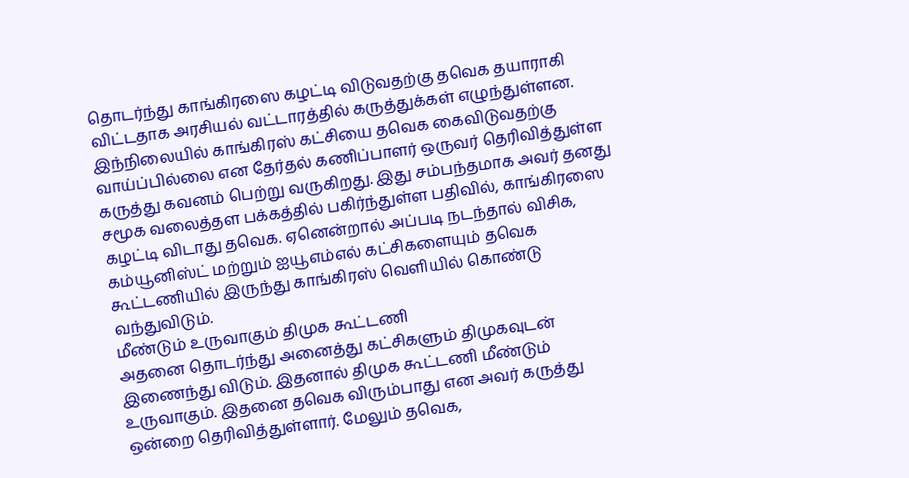தொடர்ந்து காங்கிரஸை கழட்டி விடுவதற்கு தவெக தயாராகி விட்டதாக அரசியல் வட்டாரத்தில் கருத்துக்கள் எழுந்துள்ளன. இந்நிலையில் காங்கிரஸ் கட்சியை தவெக கைவிடுவதற்கு வாய்ப்பில்லை என தேர்தல் கணிப்பாளர் ஒருவர் தெரிவித்துள்ள கருத்து கவனம் பெற்று வருகிறது. இது சம்பந்தமாக அவர் தனது சமூக வலைத்தள பக்கத்தில் பகிர்ந்துள்ள பதிவில், காங்கிரஸை கழட்டி விடாது தவெக. ஏனென்றால் அப்படி நடந்தால் விசிக, கம்யூனிஸ்ட் மற்றும் ஐயூஎம்எல் கட்சிகளையும் தவெக கூட்டணியில் இருந்து காங்கிரஸ் வெளியில் கொண்டு வந்துவிடும்.
மீண்டும் உருவாகும் திமுக கூட்டணி
அதனை தொடர்ந்து அனைத்து கட்சிகளும் திமுகவுடன் இணைந்து விடும். இதனால் திமுக கூட்டணி மீண்டும் உருவாகும். இதனை தவெக விரும்பாது என அவர் கருத்து ஒன்றை தெரிவித்துள்ளார். மேலும் தவெக,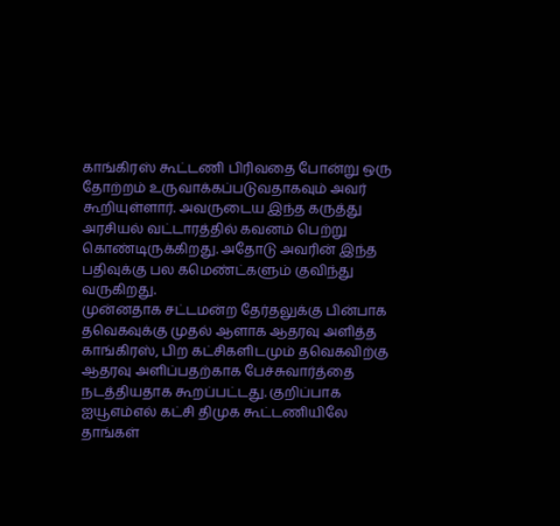காங்கிரஸ் கூட்டணி பிரிவதை போன்று ஒரு தோற்றம் உருவாக்கப்படுவதாகவும் அவர் கூறியுள்ளார். அவருடைய இந்த கருத்து அரசியல் வட்டாரத்தில் கவனம் பெற்று கொண்டிருக்கிறது. அதோடு அவரின் இந்த பதிவுக்கு பல கமெண்ட்களும் குவிந்து வருகிறது.
முன்னதாக சட்டமன்ற தேர்தலுக்கு பின்பாக தவெகவுக்கு முதல் ஆளாக ஆதரவு அளித்த காங்கிரஸ், பிற கட்சிகளிடமும் தவெகவிற்கு ஆதரவு அளிப்பதற்காக பேச்சுவார்த்தை நடத்தியதாக கூறப்பட்டது. குறிப்பாக ஐயூஎம்எல் கட்சி திமுக கூட்டணியிலே தாங்கள்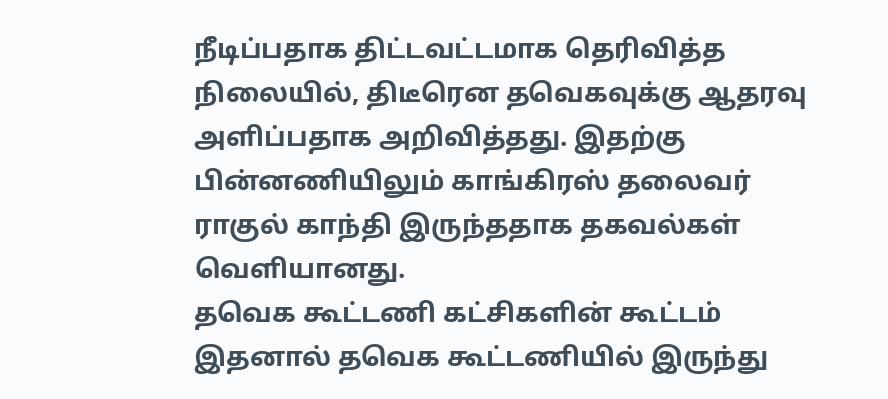நீடிப்பதாக திட்டவட்டமாக தெரிவித்த நிலையில், திடீரென தவெகவுக்கு ஆதரவு அளிப்பதாக அறிவித்தது. இதற்கு பின்னணியிலும் காங்கிரஸ் தலைவர் ராகுல் காந்தி இருந்ததாக தகவல்கள் வெளியானது.
தவெக கூட்டணி கட்சிகளின் கூட்டம்
இதனால் தவெக கூட்டணியில் இருந்து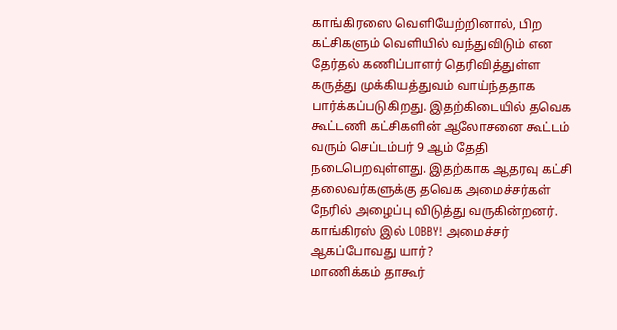காங்கிரஸை வெளியேற்றினால், பிற கட்சிகளும் வெளியில் வந்துவிடும் என தேர்தல் கணிப்பாளர் தெரிவித்துள்ள கருத்து முக்கியத்துவம் வாய்ந்ததாக பார்க்கப்படுகிறது. இதற்கிடையில் தவெக கூட்டணி கட்சிகளின் ஆலோசனை கூட்டம் வரும் செப்டம்பர் 9 ஆம் தேதி நடைபெறவுள்ளது. இதற்காக ஆதரவு கட்சி தலைவர்களுக்கு தவெக அமைச்சர்கள் நேரில் அழைப்பு விடுத்து வருகின்றனர்.
காங்கிரஸ் இல் LOBBY! அமைச்சர் ஆகப்போவது யார்?
மாணிக்கம் தாகூர்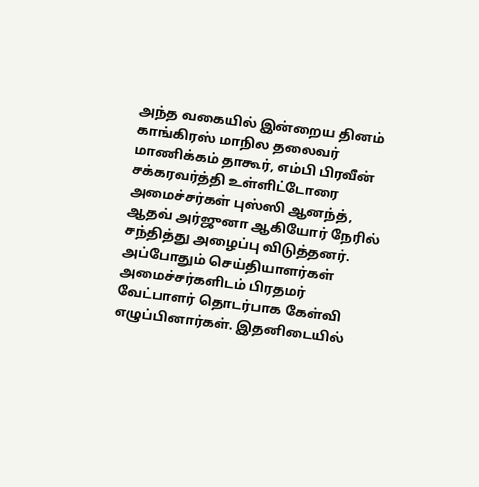அந்த வகையில் இன்றைய தினம் காங்கிரஸ் மாநில தலைவர் மாணிக்கம் தாகூர், எம்பி பிரவீன் சக்கரவர்த்தி உள்ளிட்டோரை அமைச்சர்கள் புஸ்ஸி ஆனந்த், ஆதவ் அர்ஜுனா ஆகியோர் நேரில் சந்தித்து அழைப்பு விடுத்தனர். அப்போதும் செய்தியாளர்கள் அமைச்சர்களிடம் பிரதமர் வேட்பாளர் தொடர்பாக கேள்வி எழுப்பினார்கள். இதனிடையில்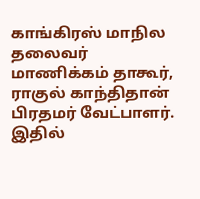காங்கிரஸ் மாநில தலைவர் மாணிக்கம் தாகூர், ராகுல் காந்திதான் பிரதமர் வேட்பாளர். இதில்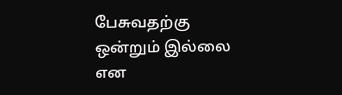பேசுவதற்கு ஒன்றும் இல்லை என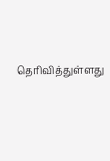தெரிவித்துள்ளது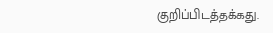குறிப்பிடத்தக்கது.